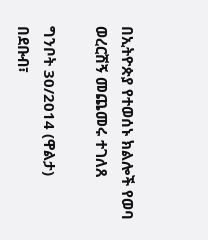በኢትዮጵያ የተወሰኑ ክልሎች የወባ ወረርሽኝ መጨመሩ ተገለጸ

ግንቦት 30/2014 (ዋልታ) በደቡብ፣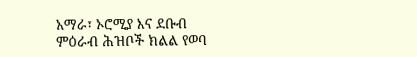አማራ፣ ኦሮሚያ እና ደቡብ ምዕራብ ሕዝቦች ክልል የወባ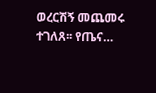ወረርሽኝ መጨመሩ ተገለጸ፡፡ የጤና…